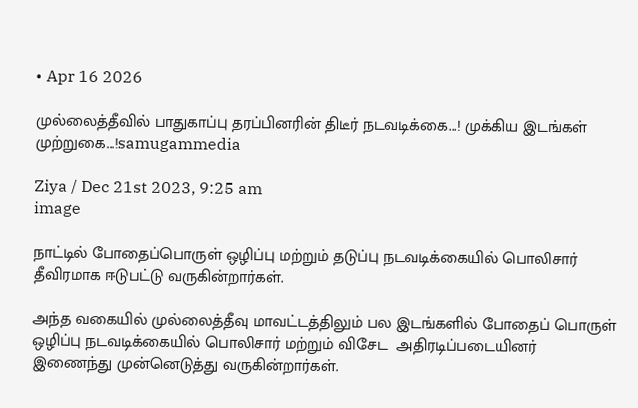• Apr 16 2026

முல்லைத்தீவில் பாதுகாப்பு தரப்பினரின் திடீர் நடவடிக்கை...! முக்கிய இடங்கள் முற்றுகை...!samugammedia

Ziya / Dec 21st 2023, 9:25 am
image

நாட்டில் போதைப்பொருள் ஒழிப்பு மற்றும் தடுப்பு நடவடிக்கையில் பொலிசார் தீவிரமாக ஈடுபட்டு வருகின்றார்கள்.

அந்த வகையில் முல்லைத்தீவு மாவட்டத்திலும் பல இடங்களில் போதைப் பொருள் ஒழிப்பு நடவடிக்கையில் பொலிசார் மற்றும் விசேட  அதிரடிப்படையினர் இணைந்து முன்னெடுத்து வருகின்றார்கள்.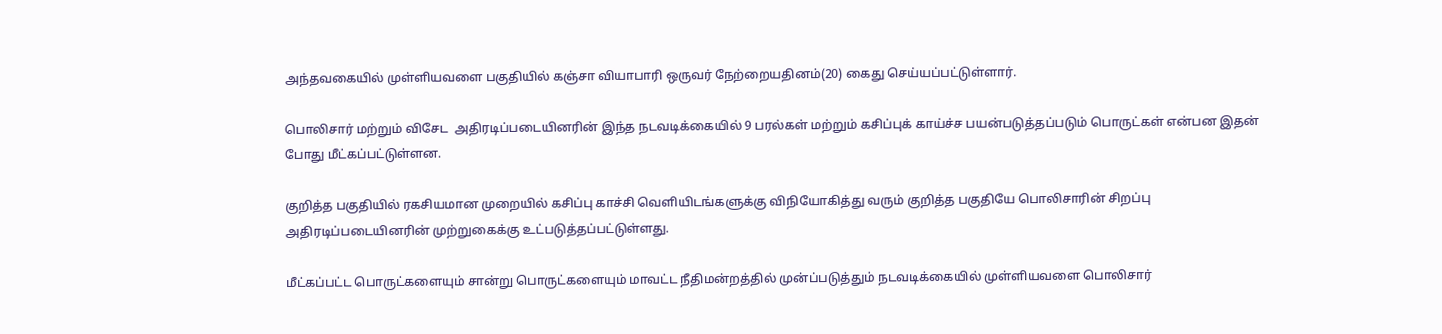அந்தவகையில் முள்ளியவளை பகுதியில் கஞ்சா வியாபாரி ஒருவர் நேற்றையதினம்(20) கைது செய்யப்பட்டுள்ளார்.

பொலிசார் மற்றும் விசேட  அதிரடிப்படையினரின் இந்த நடவடிக்கையில் 9 பரல்கள் மற்றும் கசிப்புக் காய்ச்ச பயன்படுத்தப்படும் பொருட்கள் என்பன இதன் போது மீட்கப்பட்டுள்ளன.

குறித்த பகுதியில் ரகசியமான முறையில் கசிப்பு காச்சி வெளியிடங்களுக்கு விநியோகித்து வரும் குறித்த பகுதியே பொலிசாரின் சிறப்பு அதிரடிப்படையினரின் முற்றுகைக்கு உட்படுத்தப்பட்டுள்ளது.

மீட்கப்பட்ட பொருட்களையும் சான்று பொருட்களையும் மாவட்ட நீதிமன்றத்தில் முன்ப்படுத்தும் நடவடிக்கையில் முள்ளியவளை பொலிசார்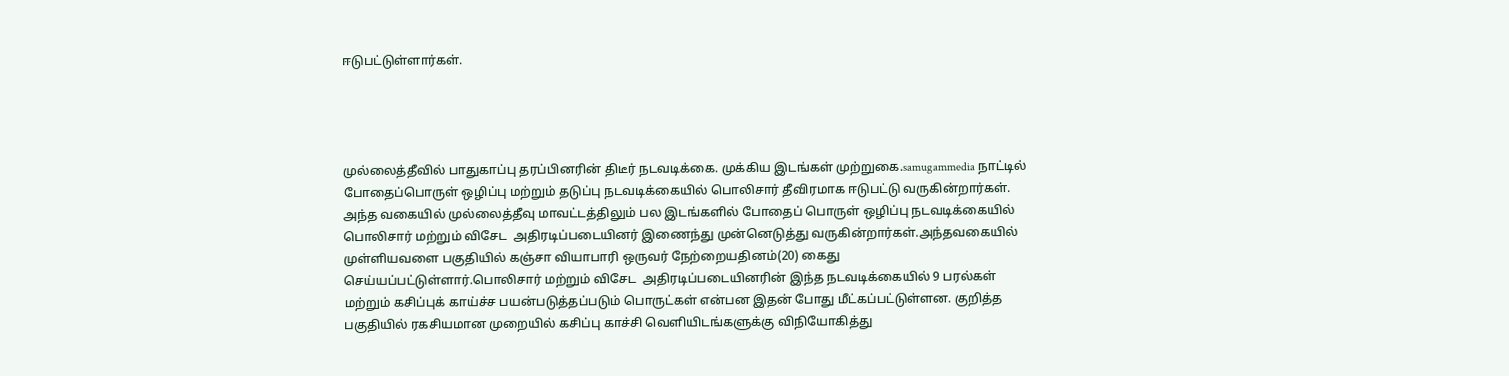ஈடுபட்டுள்ளார்கள்.




முல்லைத்தீவில் பாதுகாப்பு தரப்பினரின் திடீர் நடவடிக்கை. முக்கிய இடங்கள் முற்றுகை.samugammedia நாட்டில் போதைப்பொருள் ஒழிப்பு மற்றும் தடுப்பு நடவடிக்கையில் பொலிசார் தீவிரமாக ஈடுபட்டு வருகின்றார்கள். அந்த வகையில் முல்லைத்தீவு மாவட்டத்திலும் பல இடங்களில் போதைப் பொருள் ஒழிப்பு நடவடிக்கையில் பொலிசார் மற்றும் விசேட  அதிரடிப்படையினர் இணைந்து முன்னெடுத்து வருகின்றார்கள்.அந்தவகையில் முள்ளியவளை பகுதியில் கஞ்சா வியாபாரி ஒருவர் நேற்றையதினம்(20) கைது செய்யப்பட்டுள்ளார்.பொலிசார் மற்றும் விசேட  அதிரடிப்படையினரின் இந்த நடவடிக்கையில் 9 பரல்கள் மற்றும் கசிப்புக் காய்ச்ச பயன்படுத்தப்படும் பொருட்கள் என்பன இதன் போது மீட்கப்பட்டுள்ளன. குறித்த பகுதியில் ரகசியமான முறையில் கசிப்பு காச்சி வெளியிடங்களுக்கு விநியோகித்து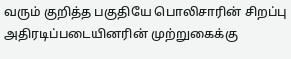வரும் குறித்த பகுதியே பொலிசாரின் சிறப்பு அதிரடிப்படையினரின் முற்றுகைக்கு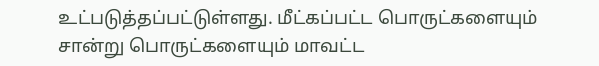உட்படுத்தப்பட்டுள்ளது. மீட்கப்பட்ட பொருட்களையும் சான்று பொருட்களையும் மாவட்ட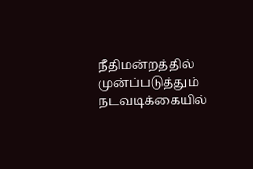நீதிமன்றத்தில் முன்ப்படுத்தும் நடவடிக்கையில்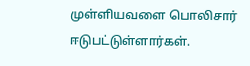முள்ளியவளை பொலிசார் ஈடுபட்டுள்ளார்கள்.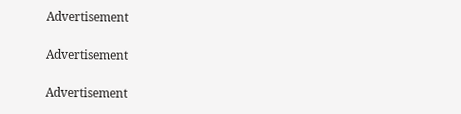Advertisement

Advertisement

Advertisement